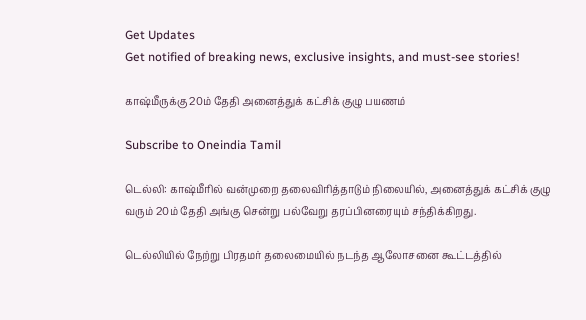Get Updates
Get notified of breaking news, exclusive insights, and must-see stories!

காஷ்மீருக்கு 20ம் தேதி அனைத்துக் கட்சிக் குழு பயணம்

Subscribe to Oneindia Tamil

டெல்லி: காஷ்மீரில் வன்முறை தலைவிரித்தாடும் நிலையில், அனைத்துக் கட்சிக் குழு வரும் 20ம் தேதி அங்கு சென்று பல்வேறு தரப்பினரையும் சந்திக்கிறது.

டெல்லியில் நேற்று பிரதமர் தலைமையில் நடந்த ஆலோசனை கூட்டத்தில்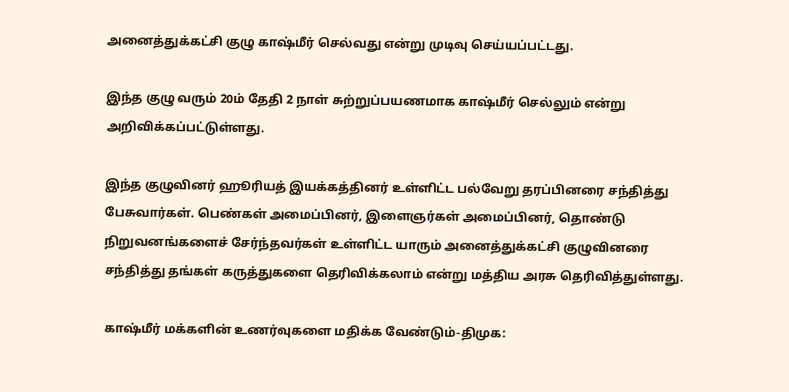அனைத்துக்கட்சி குழு காஷ்மீர் செல்வது என்று முடிவு செய்யப்பட்டது.

இந்த குழு வரும் 20ம் தேதி 2 நாள் சுற்றுப்பயணமாக காஷ்மீர் செல்லும் என்று அறிவிக்கப்பட்டுள்ளது.

இந்த குழுவினர் ஹூரியத் இயக்கத்தினர் உள்ளிட்ட பல்வேறு தரப்பினரை சந்தித்து பேசுவார்கள். பெண்கள் அமைப்பினர், இளைஞர்கள் அமைப்பினர், தொண்டு நிறுவனங்களைச் சேர்ந்தவர்கள் உள்ளிட்ட யாரும் அனைத்துக்கட்சி குழுவினரை சந்தித்து தங்கள் கருத்துகளை தெரிவிக்கலாம் என்று மத்திய அரசு தெரிவித்துள்ளது.

காஷ்மீர் மக்களின் உணர்வுகளை மதிக்க வேண்டும்-திமுக: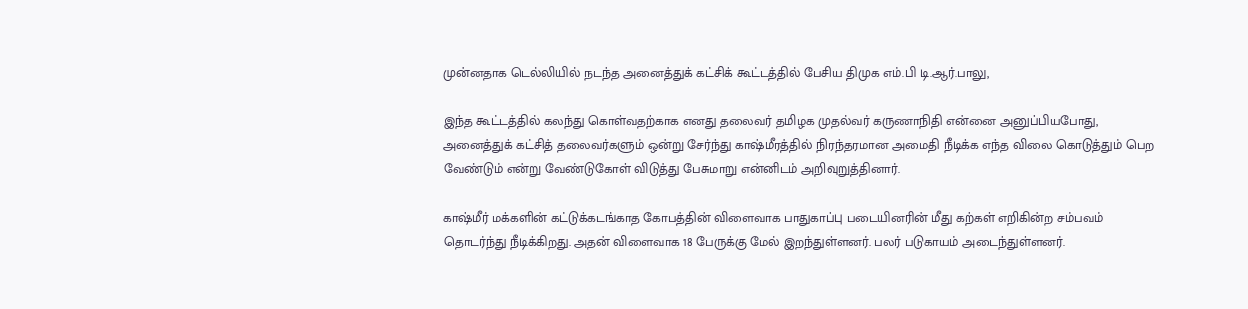முன்னதாக டெல்லியில் நடந்த அனைத்துக் கட்சிக் கூட்டத்தில் பேசிய திமுக எம்.பி டி.ஆர்.பாலு,

இந்த கூட்டத்தில் கலந்து கொள்வதற்காக எனது தலைவர் தமிழக முதல்வர் கருணாநிதி என்னை அனுப்பியபோது, அனைத்துக் கட்சித் தலைவர்களும் ஒன்று சேர்ந்து காஷ்மீரத்தில் நிரந்தரமான அமைதி நீடிக்க எந்த விலை கொடுத்தும் பெற வேண்டும் என்று வேண்டுகோள் விடுத்து பேசுமாறு என்னிடம் அறிவுறுத்தினார்.

காஷ்மீர் மக்களின் கட்டுக்கடங்காத கோபத்தின் விளைவாக பாதுகாப்பு படையினரின் மீது கற்கள் எறிகின்ற சம்பவம் தொடர்ந்து நீடிக்கிறது. அதன் விளைவாக 18 பேருக்கு மேல் இறந்துள்ளனர். பலர் படுகாயம் அடைந்துள்ளனர்.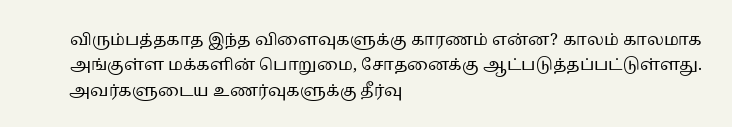விரும்பத்தகாத இந்த விளைவுகளுக்கு காரணம் என்ன? காலம் காலமாக அங்குள்ள மக்களின் பொறுமை, சோதனைக்கு ஆட்படுத்தப்பட்டுள்ளது. அவர்களுடைய உணர்வுகளுக்கு தீர்வு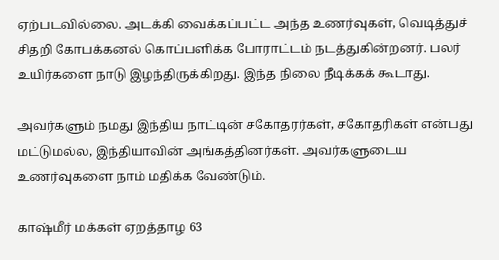ஏற்படவில்லை. அடக்கி வைக்கப்பட்ட அந்த உணர்வுகள், வெடித்துச் சிதறி கோபக்கனல் கொப்பளிக்க போராட்டம் நடத்துகின்றனர். பலர் உயிர்களை நாடு இழந்திருக்கிறது. இந்த நிலை நீடிக்கக் கூடாது.

அவர்களும் நமது இந்திய நாட்டின் சகோதரர்கள், சகோதரிகள் என்பது மட்டுமல்ல, இந்தியாவின் அங்கத்தினர்கள். அவர்களுடைய உணர்வுகளை நாம் மதிக்க வேண்டும்.

காஷ்மீர் மக்கள் ஏறத்தாழ 63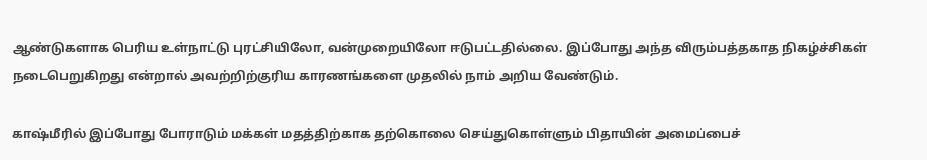ஆண்டுகளாக பெரிய உள்நாட்டு புரட்சியிலோ, வன்முறையிலோ ஈடுபட்டதில்லை. இப்போது அந்த விரும்பத்தகாத நிகழ்ச்சிகள் நடைபெறுகிறது என்றால் அவற்றிற்குரிய காரணங்களை முதலில் நாம் அறிய வேண்டும்.

காஷ்மீரில் இப்போது போராடும் மக்கள் மதத்திற்காக தற்கொலை செய்துகொள்ளும் பிதாயின் அமைப்பைச்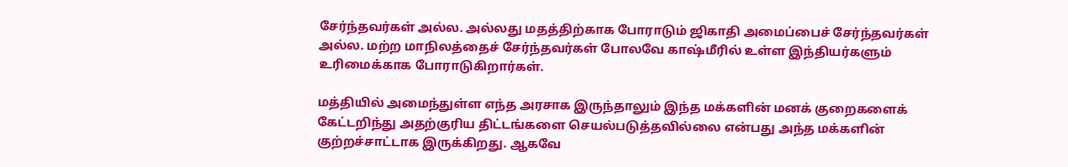சேர்ந்தவர்கள் அல்ல. அல்லது மதத்திற்காக போராடும் ஜிகாதி அமைப்பைச் சேர்ந்தவர்கள் அல்ல. மற்ற மாநிலத்தைச் சேர்ந்தவர்கள் போலவே காஷ்மீரில் உள்ள இந்தியர்களும் உரிமைக்காக போராடுகிறார்கள்.

மத்தியில் அமைந்துள்ள எந்த அரசாக இருந்தாலும் இந்த மக்களின் மனக் குறைகளைக் கேட்டறிந்து அதற்குரிய திட்டங்களை செயல்படுத்தவில்லை என்பது அந்த மக்களின் குற்றச்சாட்டாக இருக்கிறது. ஆகவே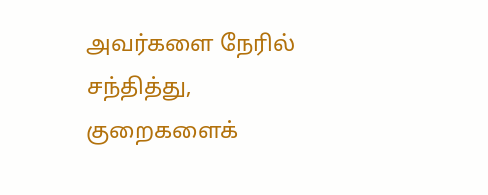அவர்களை நேரில் சந்தித்து, குறைகளைக்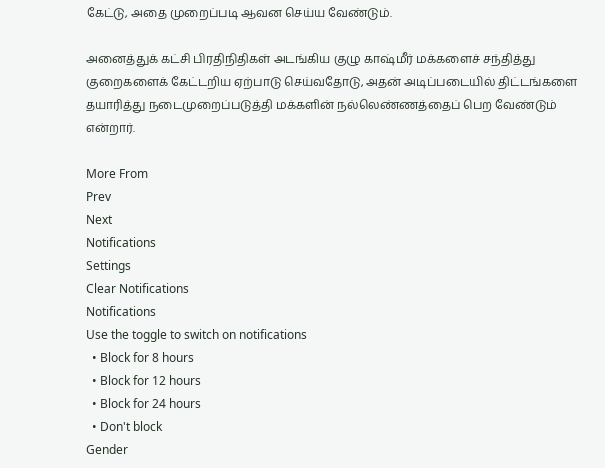கேட்டு, அதை முறைப்படி ஆவன செய்ய வேண்டும்.

அனைத்துக் கட்சி பிரதிநிதிகள் அடங்கிய குழு காஷ்மீர் மக்களைச் சந்தித்து குறைகளைக் கேட்டறிய ஏற்பாடு செய்வதோடு, அதன் அடிப்படையில் திட்டங்களை தயாரித்து நடைமுறைப்படுத்தி மக்களின் நல்லெண்ணத்தைப் பெற வேண்டும் என்றார்.

More From
Prev
Next
Notifications
Settings
Clear Notifications
Notifications
Use the toggle to switch on notifications
  • Block for 8 hours
  • Block for 12 hours
  • Block for 24 hours
  • Don't block
Gender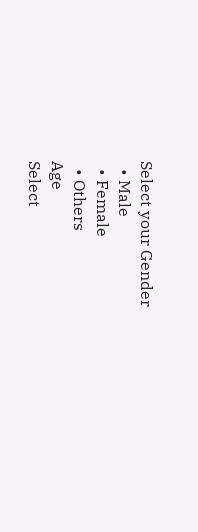Select your Gender
  • Male
  • Female
  • Others
Age
Select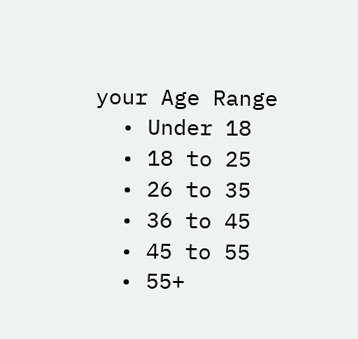your Age Range
  • Under 18
  • 18 to 25
  • 26 to 35
  • 36 to 45
  • 45 to 55
  • 55+